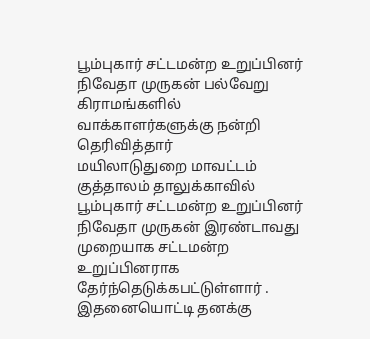பூம்புகார் சட்டமன்ற உறுப்பினர் நிவேதா முருகன் பல்வேறு கிராமங்களில் வாக்காளர்களுக்கு நன்றி தெரிவித்தார்
மயிலாடுதுறை மாவட்டம் குத்தாலம் தாலுக்காவில் பூம்புகார் சட்டமன்ற உறுப்பினர் நிவேதா முருகன் இரண்டாவது முறையாக சட்டமன்ற உறுப்பினராக தேர்ந்தெடுக்கபட்டுள்ளார் .
இதனையொட்டி தனக்கு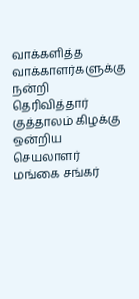வாக்களித்த வாக்காளர்களுக்கு நன்றி தெரிவித்தார் குத்தாலம் கிழக்கு ஒன்றிய செயலாளர் மங்கை சங்கர்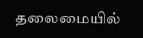தலைமையில்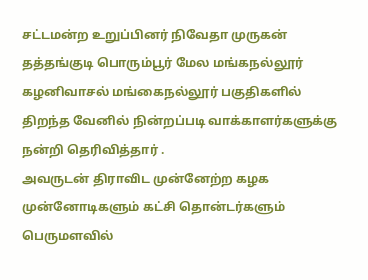சட்டமன்ற உறுப்பினர் நிவேதா முருகன் தத்தங்குடி பொரும்பூர் மேல மங்கநல்லூர் கழனிவாசல் மங்கைநல்லூர் பகுதிகளில் திறந்த வேனில் நின்றப்படி வாக்காளர்களுக்கு நன்றி தெரிவித்தார் .
அவருடன் திராவிட முன்னேற்ற கழக முன்னோடிகளும் கட்சி தொன்டர்களும் பெருமளவில்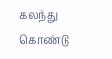கலந்து கொண்டு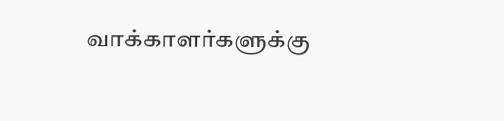வாக்காளர்களுக்கு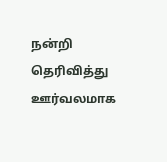நன்றி தெரிவித்து ஊர்வலமாக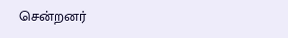சென்றனர்